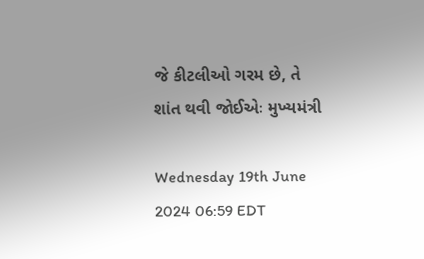જે કીટલીઓ ગરમ છે, તે શાંત થવી જોઈએઃ મુખ્યમંત્રી

Wednesday 19th June 2024 06:59 EDT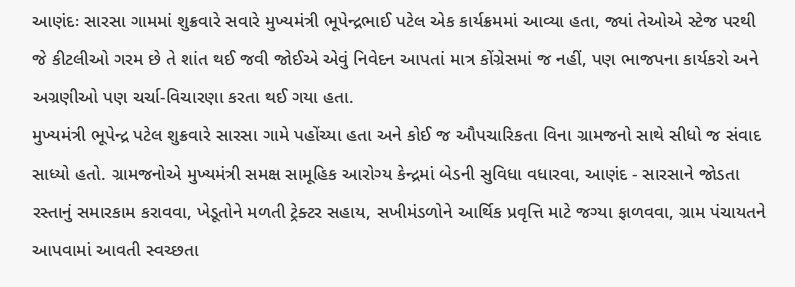આણંદઃ સારસા ગામમાં શુક્રવારે સવારે મુખ્યમંત્રી ભૂપેન્દ્રભાઈ પટેલ એક કાર્યક્રમમાં આવ્યા હતા, જ્યાં તેઓએ સ્ટેજ પરથી જે કીટલીઓ ગરમ છે તે શાંત થઈ જવી જોઈએ એવું નિવેદન આપતાં માત્ર કોંગ્રેસમાં જ નહીં, પણ ભાજપના કાર્યકરો અને અગ્રણીઓ પણ ચર્ચા-વિચારણા કરતા થઈ ગયા હતા.
મુખ્યમંત્રી ભૂપેન્દ્ર પટેલ શુક્રવારે સારસા ગામે પહોંચ્યા હતા અને કોઈ જ ઔપચારિકતા વિના ગ્રામજનો સાથે સીધો જ સંવાદ સાધ્યો હતો. ગ્રામજનોએ મુખ્યમંત્રી સમક્ષ સામૂહિક આરોગ્ય કેન્દ્રમાં બેડની સુવિધા વધારવા, આણંદ - સારસાને જોડતા રસ્તાનું સમારકામ કરાવવા, ખેડૂતોને મળતી ટ્રેક્ટર સહાય, સખીમંડળોને આર્થિક પ્રવૃત્તિ માટે જગ્યા ફાળવવા, ગ્રામ પંચાયતને આપવામાં આવતી સ્વચ્છતા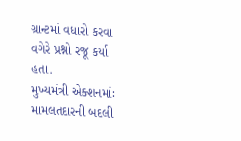ગ્રાન્ટમાં વધારો કરવા વગેરે પ્રશ્નો રજૂ કર્યા હતા.
મુખ્યમંત્રી એક્શનમાંઃ મામલતદારની બદલી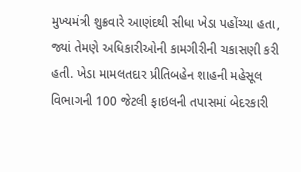મુખ્યમંત્રી શુક્રવારે આણંદથી સીધા ખેડા પહોંચ્યા હતા, જ્યાં તેમણે અધિકારીઓની કામગીરીની ચકાસણી કરી હતી. ખેડા મામલતદાર પ્રીતિબહેન શાહની મહેસૂલ વિભાગની 100 જેટલી ફાઇલની તપાસમાં બેદરકારી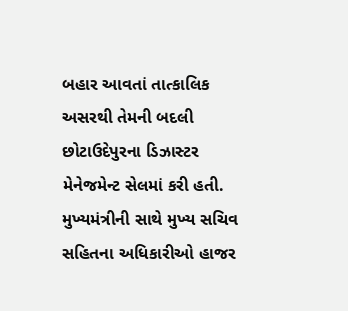બહાર આવતાં તાત્કાલિક અસરથી તેમની બદલી છોટાઉદેપુરના ડિઝાસ્ટર મેનેજમેન્ટ સેલમાં કરી હતી. મુખ્યમંત્રીની સાથે મુખ્ય સચિવ સહિતના અધિકારીઓ હાજર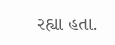રહ્યા હતા.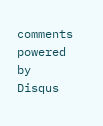comments powered by Disqus